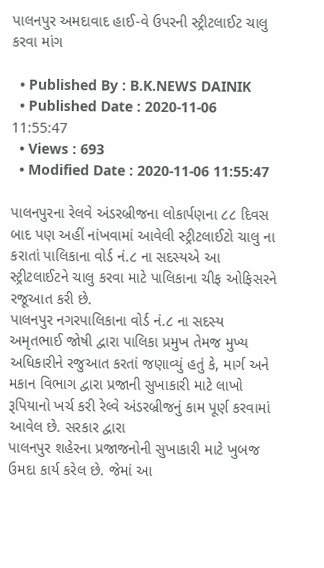પાલનપુર અમદાવાદ હાઈ-વે ઉપરની સ્ટ્રીટલાઈટ ચાલુ કરવા માંગ

  • Published By : B.K.NEWS DAINIK
  • Published Date : 2020-11-06 11:55:47
  • Views : 693
  • Modified Date : 2020-11-06 11:55:47

પાલનપુરના રેલવે અંડરબ્રીજના લોકાર્પણના ૮૮ દિવસ બાદ પણ અહીં નાંખવામાં આવેલી સ્ટ્રીટલાઈટો ચાલુ ના કરાતાં પાલિકાના વોર્ડ નં.૮ ના સદસ્યએ આ સ્ટ્રીટલાઈટને ચાલુ કરવા માટે પાલિકાના ચીફ ઓફિસરને રજૂઆત કરી છે.
પાલનપુર નગરપાલિકાના વોર્ડ નં.૮ ના સદસ્ય અમૃતભાઈ જોષી દ્વારા પાલિકા પ્રમુખ તેમજ મુખ્ય અધિકારીને રજુઆત કરતાં જણાવ્યું હતું કે, માર્ગ અને મકાન વિભાગ દ્વારા પ્રજાની સુખાકારી માટે લાખો રૂપિયાનો ખર્ચ કરી રેલ્વે અંડરબ્રીજનું કામ પૂર્ણ કરવામાં આવેલ છે. સરકાર દ્વારા
પાલનપુર શહેરના પ્રજાજનોની સુખાકારી માટે ખુબજ ઉમદા કાર્ય કરેલ છે. જેમાં આ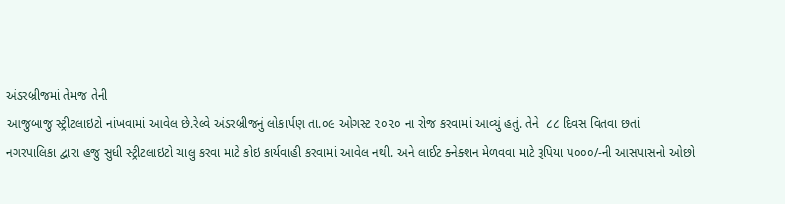અંડરબ્રીજમાં તેમજ તેની
આજુબાજુ સ્ટ્રીટલાઇટો નાંખવામાં આવેલ છે.રેલ્વે અંડરબ્રીજનું લોકાર્પણ તા.૦૯ ઓગસ્ટ ૨૦૨૦ ના રોજ કરવામાં આવ્યું હતું. તેને  ૮૮ દિવસ વિતવા છતાં
નગરપાલિકા દ્વારા હજુ સુધી સ્ટ્રીટલાઇટો ચાલુ કરવા માટે કોઇ કાર્યવાહી કરવામાં આવેલ નથી. અને લાઈટ ક્નેક્શન મેળવવા માટે રૂપિયા ૫૦૦૦/-ની આસપાસનો ઓછો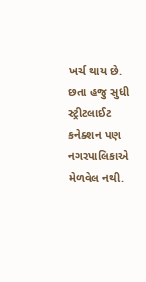ખર્ચ થાય છે.
છતા હજુ સુધી સ્ટ્રીટલાઈટ કનેક્શન પણ નગરપાલિકાએ મેળવેલ નથી.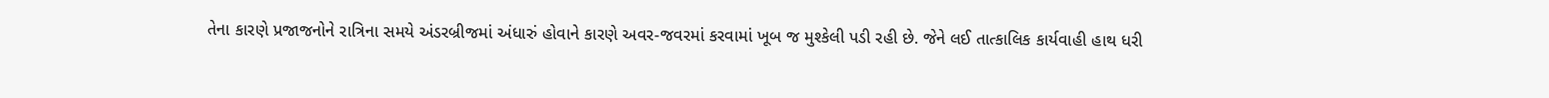તેના કારણે પ્રજાજનોને રાત્રિના સમયે અંડરબ્રીજમાં અંધારું હોવાને કારણે અવર-જવરમાં કરવામાં ખૂબ જ મુશ્કેલી પડી રહી છે. જેને લઈ તાત્કાલિક કાર્યવાહી હાથ ધરી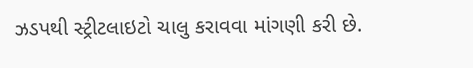ઝડપથી સ્ટ્રીટલાઇટો ચાલુ કરાવવા માંગણી કરી છે.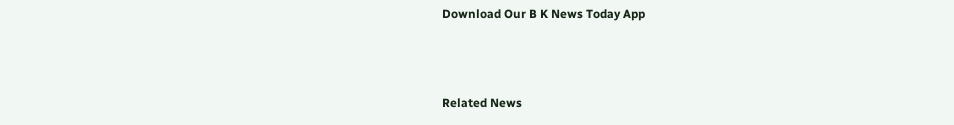Download Our B K News Today App



Related News